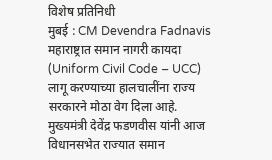विशेष प्रतिनिधी
मुबई : CM Devendra Fadnavis महाराष्ट्रात समान नागरी कायदा (Uniform Civil Code – UCC) लागू करण्याच्या हालचालींना राज्य सरकारने मोठा वेग दिला आहे. मुख्यमंत्री देवेंद्र फडणवीस यांनी आज विधानसभेत राज्यात समान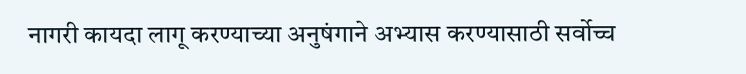नागरी कायदा लागू करण्याच्या अनुषंगाने अभ्यास करण्यासाठी सर्वोच्च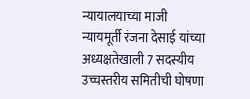न्यायालयाच्या माजी न्यायमूर्ती रंजना देसाई यांच्या अध्यक्षतेखाली 7 सदस्यीय उच्चस्तरीय समितीची घोषणा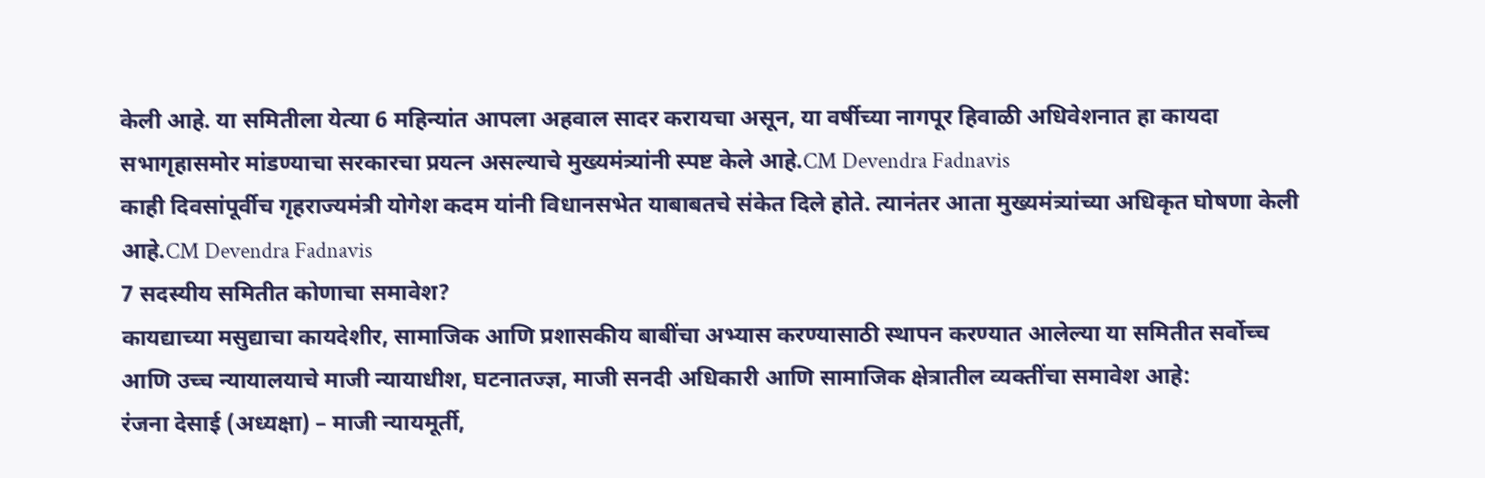केली आहे. या समितीला येत्या 6 महिन्यांत आपला अहवाल सादर करायचा असून, या वर्षीच्या नागपूर हिवाळी अधिवेशनात हा कायदा सभागृहासमोर मांडण्याचा सरकारचा प्रयत्न असल्याचे मुख्यमंत्र्यांनी स्पष्ट केले आहे.CM Devendra Fadnavis
काही दिवसांपूर्वीच गृहराज्यमंत्री योगेश कदम यांनी विधानसभेत याबाबतचे संकेत दिले होते. त्यानंतर आता मुख्यमंत्र्यांच्या अधिकृत घोषणा केली आहे.CM Devendra Fadnavis
7 सदस्यीय समितीत कोणाचा समावेश?
कायद्याच्या मसुद्याचा कायदेशीर, सामाजिक आणि प्रशासकीय बाबींचा अभ्यास करण्यासाठी स्थापन करण्यात आलेल्या या समितीत सर्वोच्च आणि उच्च न्यायालयाचे माजी न्यायाधीश, घटनातज्ज्ञ, माजी सनदी अधिकारी आणि सामाजिक क्षेत्रातील व्यक्तींचा समावेश आहे:
रंजना देसाई (अध्यक्षा) – माजी न्यायमूर्ती,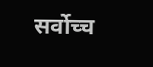सर्वोच्च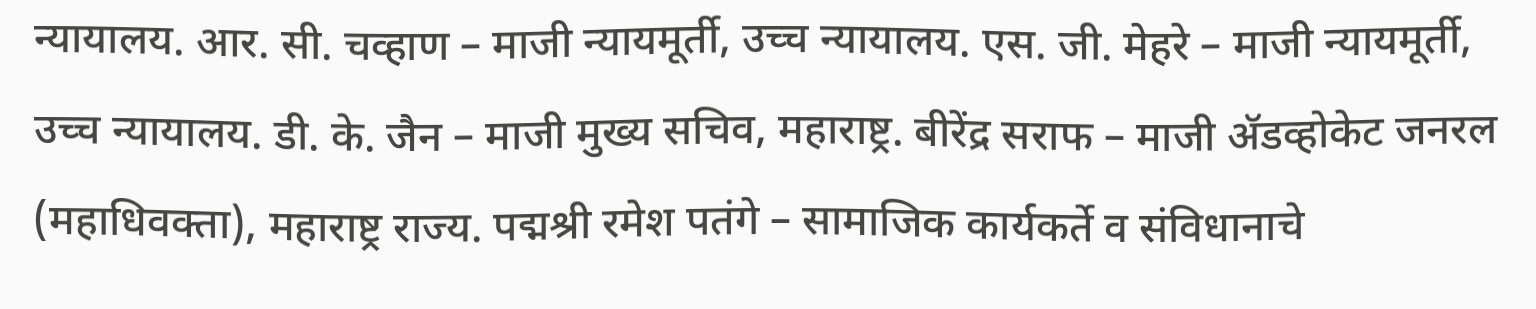न्यायालय. आर. सी. चव्हाण – माजी न्यायमूर्ती, उच्च न्यायालय. एस. जी. मेहरे – माजी न्यायमूर्ती, उच्च न्यायालय. डी. के. जैन – माजी मुख्य सचिव, महाराष्ट्र. बीरेंद्र सराफ – माजी ॲडव्होकेट जनरल (महाधिवक्ता), महाराष्ट्र राज्य. पद्मश्री रमेश पतंगे – सामाजिक कार्यकर्ते व संविधानाचे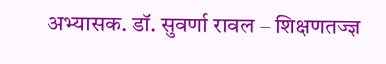अभ्यासक. डॉ. सुवर्णा रावल – शिक्षणतज्ज्ञ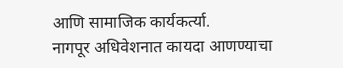आणि सामाजिक कार्यकर्त्या.
नागपूर अधिवेशनात कायदा आणण्याचा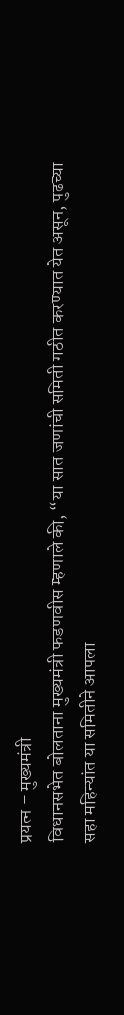प्रयत्न – मुख्यमंत्री
विधानसभेत बोलताना मुख्यमंत्री फडणवीस म्हणाले की, “या सात जणांची समिती गठीत करण्यात येत असून, पुढच्या सहा महिन्यांत या समितीने आपला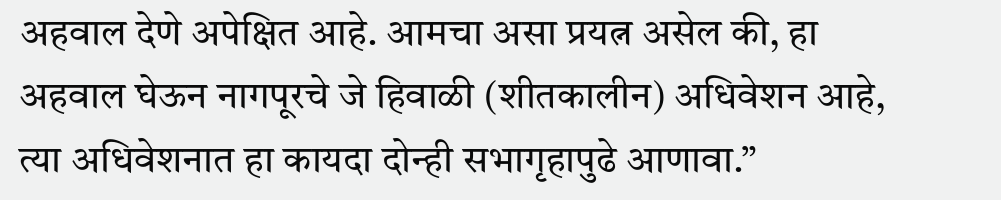अहवाल देणे अपेक्षित आहे. आमचा असा प्रयत्न असेल की, हा अहवाल घेऊन नागपूरचे जे हिवाळी (शीतकालीन) अधिवेशन आहे, त्या अधिवेशनात हा कायदा दोन्ही सभागृहापुढे आणावा.”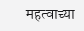महत्वाच्या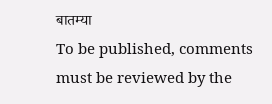बातम्या
To be published, comments must be reviewed by the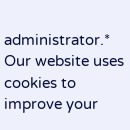administrator.*
Our website uses cookies to improve your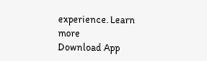experience. Learn more
Download App